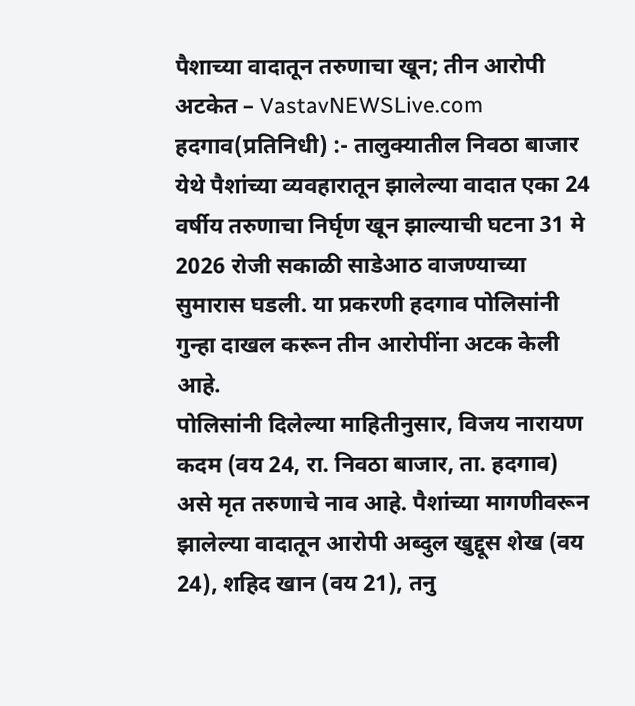पैशाच्या वादातून तरुणाचा खून; तीन आरोपी अटकेत – VastavNEWSLive.com
हदगाव(प्रतिनिधी) :- तालुक्यातील निवठा बाजार येथे पैशांच्या व्यवहारातून झालेल्या वादात एका 24 वर्षीय तरुणाचा निर्घृण खून झाल्याची घटना 31 मे 2026 रोजी सकाळी साडेआठ वाजण्याच्या सुमारास घडली. या प्रकरणी हदगाव पोलिसांनी गुन्हा दाखल करून तीन आरोपींना अटक केली आहे.
पोलिसांनी दिलेल्या माहितीनुसार, विजय नारायण कदम (वय 24, रा. निवठा बाजार, ता. हदगाव) असे मृत तरुणाचे नाव आहे. पैशांच्या मागणीवरून झालेल्या वादातून आरोपी अब्दुल खुद्दूस शेख (वय 24), शहिद खान (वय 21), तनु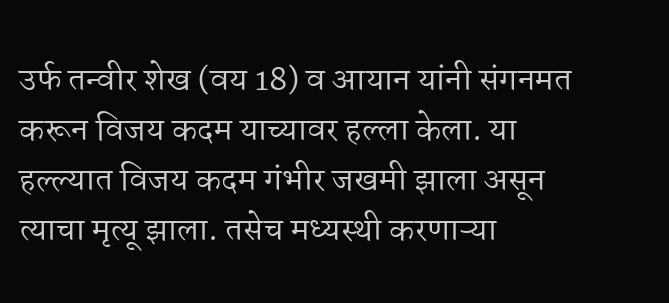उर्फ तन्वीर शेख (वय 18) व आयान यांनी संगनमत करून विजय कदम याच्यावर हल्ला केला. या हल्ल्यात विजय कदम गंभीर जखमी झाला असून त्याचा मृत्यू झाला. तसेच मध्यस्थी करणाऱ्या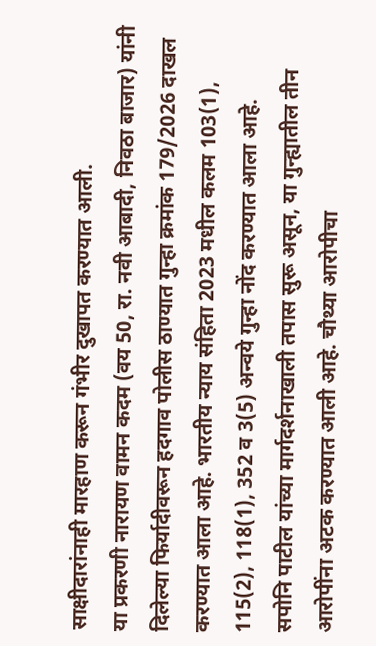साक्षीदारांनाही मारहाण करून गंभीर दुखापत करण्यात आली.
या प्रकरणी नारायण वामन कदम (वय 50, रा. नवी आबादी, निवठा बाजार) यांनी दिलेल्या फिर्यादीवरून हदगाव पोलीस ठाण्यात गुन्हा क्रमांक 179/2026 दाखल करण्यात आला आहे. भारतीय न्याय संहिता 2023 मधील कलम 103(1), 115(2), 118(1), 352 व 3(5) अन्वये गुन्हा नोंद करण्यात आला आहे.
सपोनि पाटील यांच्या मार्गदर्शनाखाली तपास सुरू असून, या गुन्ह्यातील तीन आरोपींना अटक करण्यात आली आहे. चौथ्या आरोपीचा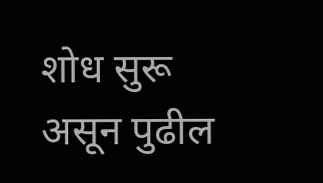शोध सुरू असून पुढील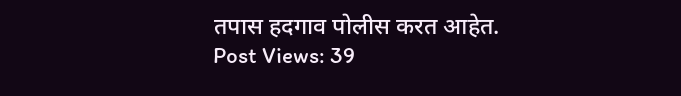तपास हदगाव पोलीस करत आहेत.
Post Views: 39